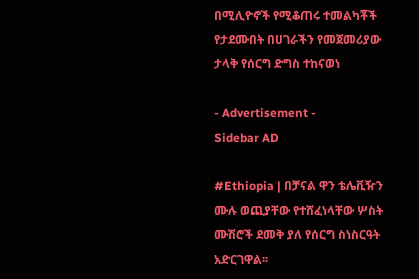በሚሊዮኖች የሚቆጠሩ ተመልካቾች የታደሙበት በሀገራችን የመጀመሪያው ታላቅ የሰርግ ድግስ ተከናወነ

- Advertisement -
Sidebar AD

#Ethiopia | በቻናል ዋን ቴሌቪዥን ሙሉ ወጪያቸው የተሸፈነላቸው ሦስት ሙሽሮች ደመቅ ያለ የሰርግ ስነስርዓት አድርገዋል፡፡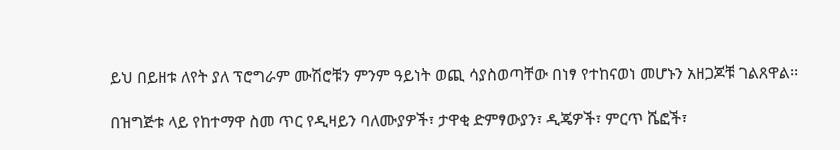ይህ በይዘቱ ለየት ያለ ፕሮግራም ሙሽሮቹን ምንም ዓይነት ወጪ ሳያስወጣቸው በነፃ የተከናወነ መሆኑን አዘጋጆቹ ገልጸዋል፡፡

በዝግጅቱ ላይ የከተማዋ ስመ ጥር የዲዛይን ባለሙያዎች፣ ታዋቂ ድምፃውያን፣ ዲጄዎች፣ ምርጥ ሼፎች፣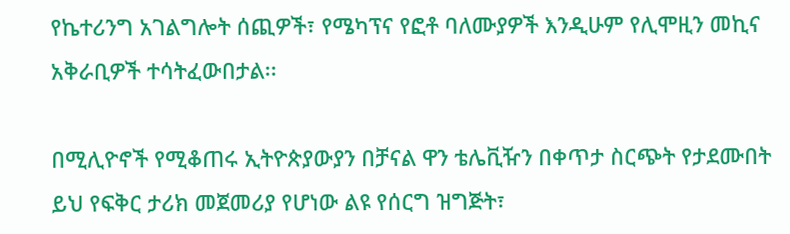የኬተሪንግ አገልግሎት ሰጪዎች፣ የሜካፕና የፎቶ ባለሙያዎች እንዲሁም የሊሞዚን መኪና አቅራቢዎች ተሳትፈውበታል፡፡

በሚሊዮኖች የሚቆጠሩ ኢትዮጵያውያን በቻናል ዋን ቴሌቪዥን በቀጥታ ስርጭት የታደሙበት ይህ የፍቅር ታሪክ መጀመሪያ የሆነው ልዩ የሰርግ ዝግጅት፣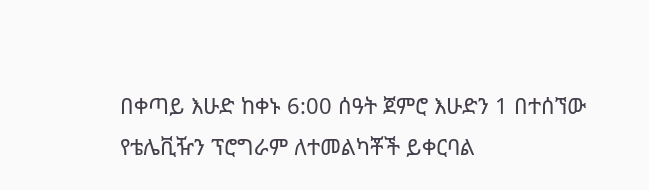በቀጣይ እሁድ ከቀኑ 6:00 ሰዓት ጀምሮ እሁድን 1 በተሰኘው የቴሌቪዥን ፕሮግራም ለተመልካቾች ይቀርባል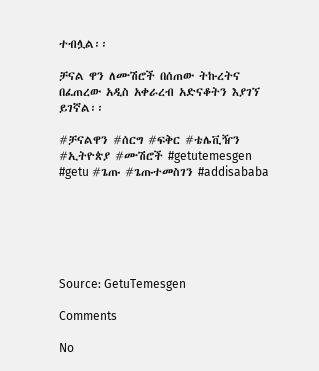ተብሏል፡፡

ቻናል ዋን ለሙሽሮች በሰጠው ትኩረትና በፈጠረው አዲስ አቀራረብ አድናቆትን እያገኘ ይገኛል፡፡

#ቻናልዋን #ሰርግ #ፍቅር #ቴሌቪዥን #ኢትዮጵያ #ሙሽሮች #getutemesgen #getu #ጌጡ #ጌጡተመስገን #addisababa






Source: GetuTemesgen

Comments

No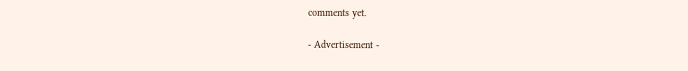comments yet.

- Advertisement -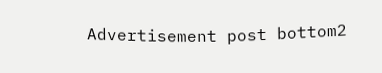Advertisement post bottom2